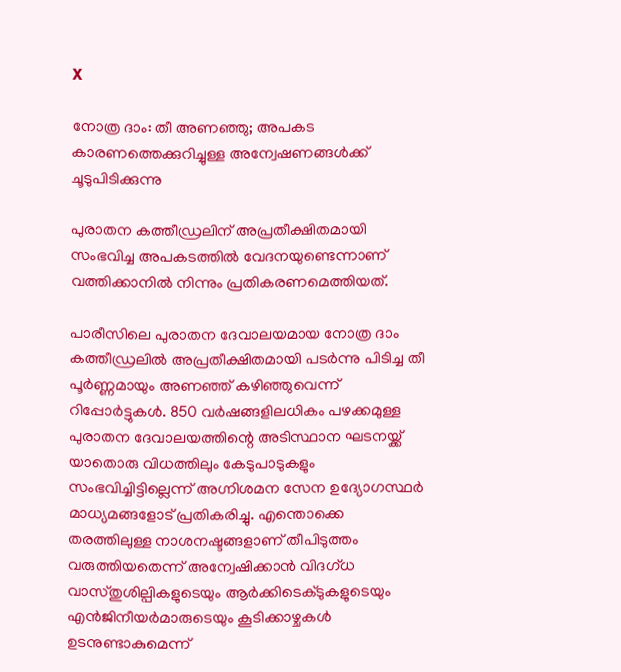X

നോത്ര ദാം: തീ അണഞ്ഞു; അപകട കാരണത്തെക്കുറിച്ചുള്ള അന്വേഷണങ്ങൾക്ക് ചൂടുപിടിക്കുന്നു

പുരാതന കത്തീഡ്രലിന്‌ അപ്രതീക്ഷിതമായി സംഭവിച്ച അപകടത്തിൽ വേദനയുണ്ടെന്നാണ് വത്തിക്കാനിൽ നിന്നും പ്രതികരണമെത്തിയത്.

പാരീസിലെ പുരാതന ദേവാലയമായ നോത്ര ദാം കത്തീഡ്രലിൽ അപ്രതീക്ഷിതമായി പടർന്നു പിടിച്ച തീ പൂർണ്ണമായും അണഞ്ഞ് കഴിഞ്ഞുവെന്ന് റിപ്പോർട്ടുകൾ. 850 വർഷങ്ങളിലധികം പഴക്കമുള്ള പുരാതന ദേവാലയത്തിന്റെ അടിസ്ഥാന ഘടനയ്ക്ക് യാതൊരു വിധത്തിലും കേടുപാടുകളും സംഭവിച്ചിട്ടില്ലെന്ന് അഗ്നിശമന സേന ഉദ്യോഗസ്ഥർ മാധ്യമങ്ങളോട് പ്രതികരിച്ചു. എന്തൊക്കെ തരത്തിലുള്ള നാശനഷ്ടങ്ങളാണ് തീപിടുത്തം വരുത്തിയതെന്ന് അന്വേഷിക്കാൻ വിദഗ്ധ വാസ്തുശില്പികളുടെയും ആർക്കിടെക്ടുകളുടെയും എൻജിനീയര്‍മാരുടെയും കൂടിക്കാഴ്ചകൾ ഉടനുണ്ടാകുമെന്ന്‌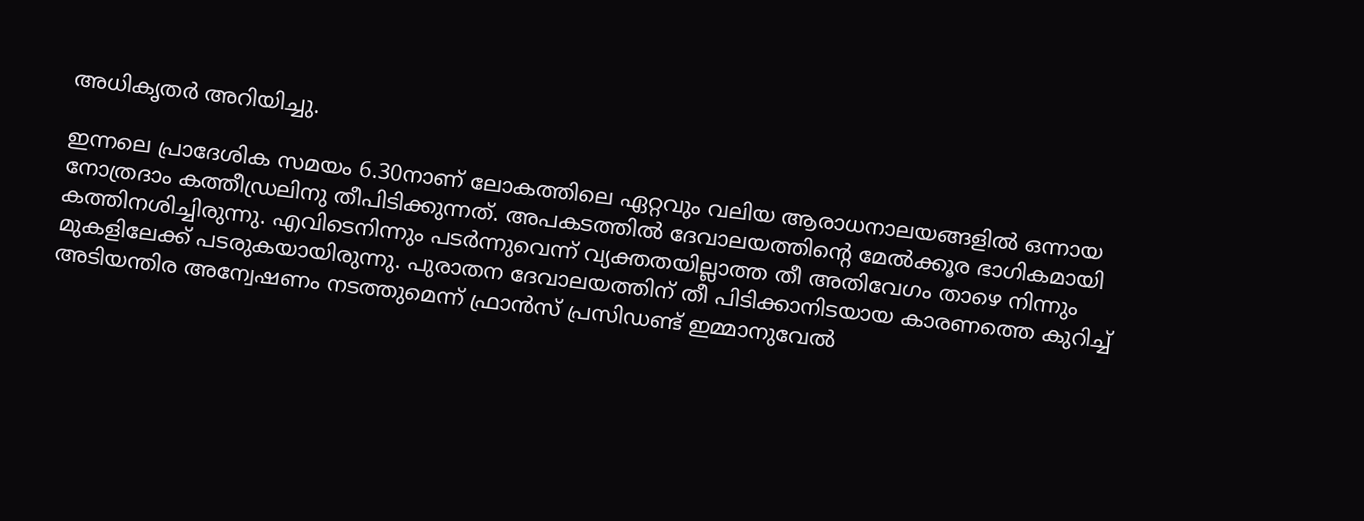അധികൃതർ അറിയിച്ചു.

ഇന്നലെ പ്രാദേശിക സമയം 6.30നാണ് ലോകത്തിലെ ഏറ്റവും വലിയ ആരാധനാലയങ്ങളിൽ ഒന്നായ നോത്രദാം കത്തീഡ്രലിനു തീപിടിക്കുന്നത്. അപകടത്തിൽ ദേവാലയത്തിന്റെ മേൽക്കൂര ഭാഗികമായി കത്തിനശിച്ചിരുന്നു. എവിടെനിന്നും പടർന്നുവെന്ന് വ്യക്തതയില്ലാത്ത തീ അതിവേഗം താഴെ നിന്നും മുകളിലേക്ക് പടരുകയായിരുന്നു. പുരാതന ദേവാലയത്തിന് തീ പിടിക്കാനിടയായ കാരണത്തെ കുറിച്ച് അടിയന്തിര അന്വേഷണം നടത്തുമെന്ന് ഫ്രാൻസ് പ്രസിഡണ്ട് ഇമ്മാനുവേൽ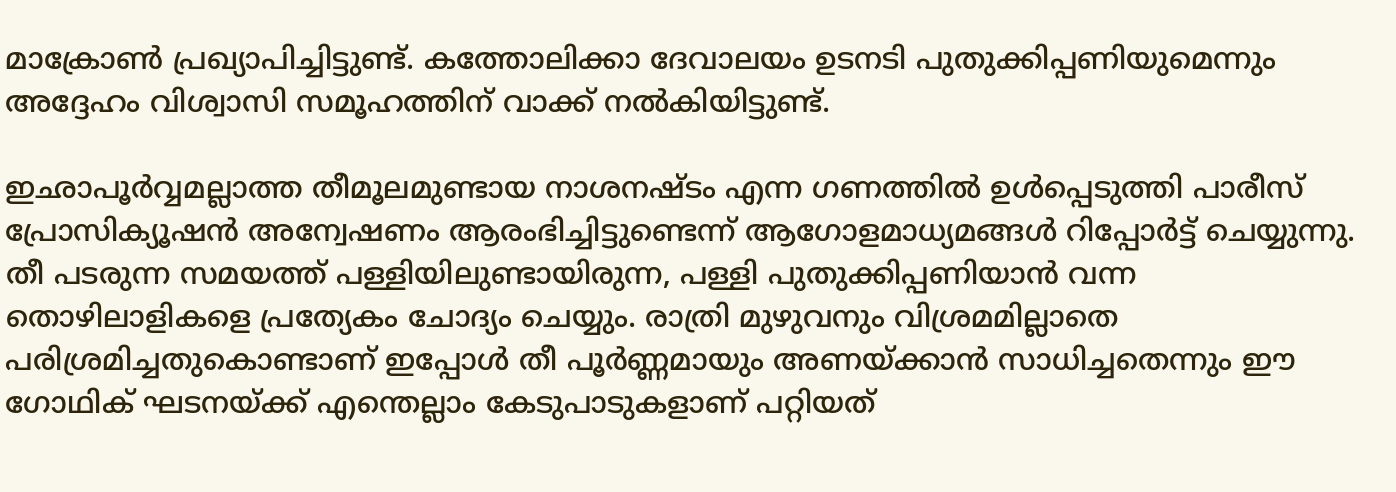മാക്രോൺ പ്രഖ്യാപിച്ചിട്ടുണ്ട്. കത്തോലിക്കാ ദേവാലയം ഉടനടി പുതുക്കിപ്പണിയുമെന്നും അദ്ദേഹം വിശ്വാസി സമൂഹത്തിന് വാക്ക് നൽകിയിട്ടുണ്ട്.

ഇഛാപൂർവ്വമല്ലാത്ത തീമൂലമുണ്ടായ നാശനഷ്ടം എന്ന ഗണത്തിൽ ഉൾപ്പെടുത്തി പാരീസ് പ്രോസിക്യൂഷൻ അന്വേഷണം ആരംഭിച്ചിട്ടുണ്ടെന്ന് ആഗോളമാധ്യമങ്ങൾ റിപ്പോർട്ട് ചെയ്യുന്നു. തീ പടരുന്ന സമയത്ത് പള്ളിയിലുണ്ടായിരുന്ന, പള്ളി പുതുക്കിപ്പണിയാൻ വന്ന തൊഴിലാളികളെ പ്രത്യേകം ചോദ്യം ചെയ്യും. രാത്രി മുഴുവനും വിശ്രമമില്ലാതെ പരിശ്രമിച്ചതുകൊണ്ടാണ് ഇപ്പോൾ തീ പൂർണ്ണമായും അണയ്ക്കാൻ സാധിച്ചതെന്നും ഈ ഗോഥിക് ഘടനയ്ക്ക് എന്തെല്ലാം കേടുപാടുകളാണ് പറ്റിയത്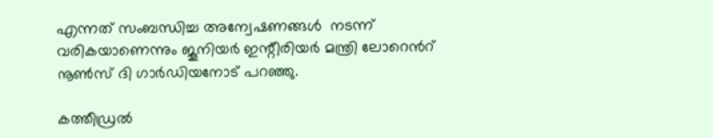എന്നത് സംബന്ധിച്ച അന്വേഷണങ്ങൾ  നടന്ന് വരികയാണെന്നും ജൂനിയർ ഇന്റീരിയർ മന്ത്രി ലോറെൻറ് നൂൺസ് ദി ഗാർഡിയനോട് പറഞ്ഞു.

കത്തീഡ്രല്‍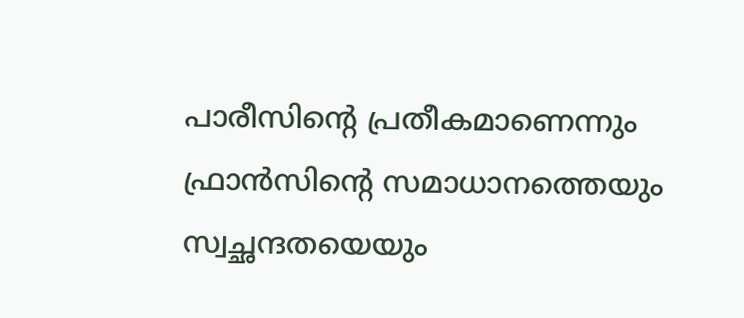പാരീസിന്റെ പ്രതീകമാണെന്നും ഫ്രാൻസിന്റെ സമാധാനത്തെയും സ്വച്ഛന്ദതയെയും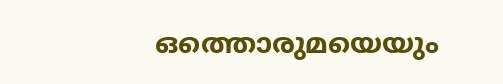ഒത്തൊരുമയെയും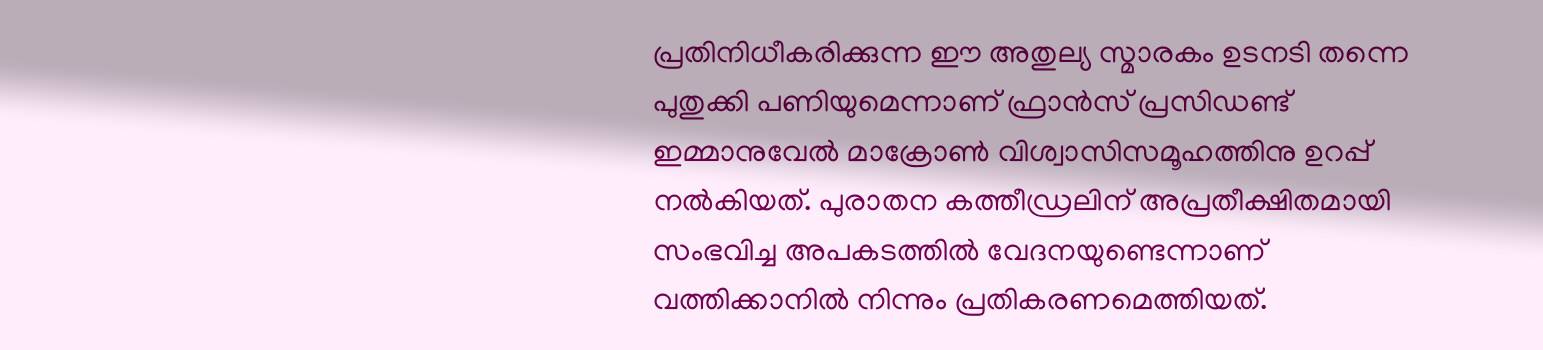പ്രതിനിധീകരിക്കുന്ന ഈ അതുല്യ സ്മാരകം ഉടനടി തന്നെ പുതുക്കി പണിയുമെന്നാണ് ഫ്രാൻസ് പ്രസിഡണ്ട് ഇമ്മാനുവേൽ മാക്രോൺ വിശ്വാസിസമൂഹത്തിനു ഉറപ്പ് നൽകിയത്. പുരാതന കത്തീഡ്രലിന്‌ അപ്രതീക്ഷിതമായി സംഭവിച്ച അപകടത്തിൽ വേദനയുണ്ടെന്നാണ് വത്തിക്കാനിൽ നിന്നും പ്രതികരണമെത്തിയത്.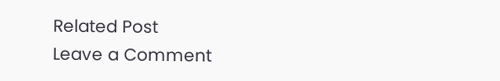Related Post
Leave a Comment